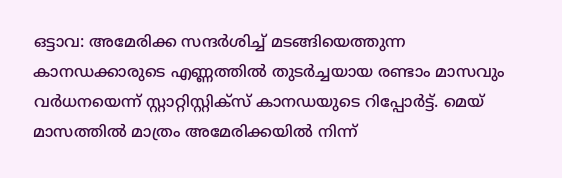ഒട്ടാവ: അമേരിക്ക സന്ദർശിച്ച് മടങ്ങിയെത്തുന്ന കാനഡക്കാരുടെ എണ്ണത്തിൽ തുടർച്ചയായ രണ്ടാം മാസവും വർധനയെന്ന് സ്റ്റാറ്റിസ്റ്റിക്സ് കാനഡയുടെ റിപ്പോർട്ട്. മെയ് മാസത്തിൽ മാത്രം അമേരിക്കയിൽ നിന്ന്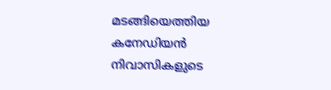മടങ്ങിയെത്തിയ കനേഡിയൻ നിവാസികളുടെ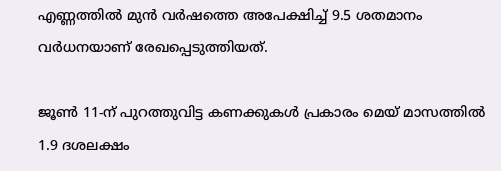എണ്ണത്തിൽ മുൻ വർഷത്തെ അപേക്ഷിച്ച് 9.5 ശതമാനം വർധനയാണ് രേഖപ്പെടുത്തിയത്.

ജൂൺ 11-ന് പുറത്തുവിട്ട കണക്കുകൾ പ്രകാരം മെയ് മാസത്തിൽ 1.9 ദശലക്ഷം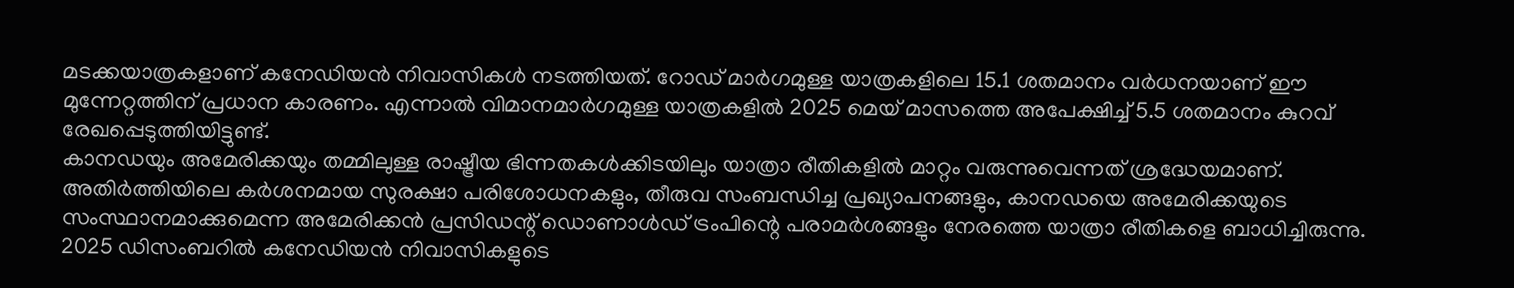മടക്കയാത്രകളാണ് കനേഡിയൻ നിവാസികൾ നടത്തിയത്. റോഡ് മാർഗമുള്ള യാത്രകളിലെ 15.1 ശതമാനം വർധനയാണ് ഈ മുന്നേറ്റത്തിന് പ്രധാന കാരണം. എന്നാൽ വിമാനമാർഗമുള്ള യാത്രകളിൽ 2025 മെയ് മാസത്തെ അപേക്ഷിച്ച് 5.5 ശതമാനം കുറവ് രേഖപ്പെടുത്തിയിട്ടുണ്ട്.
കാനഡയും അമേരിക്കയും തമ്മിലുള്ള രാഷ്ട്രീയ ഭിന്നതകൾക്കിടയിലും യാത്രാ രീതികളിൽ മാറ്റം വരുന്നുവെന്നത് ശ്രദ്ധേയമാണ്. അതിർത്തിയിലെ കർശനമായ സുരക്ഷാ പരിശോധനകളും, തീരുവ സംബന്ധിച്ച പ്രഖ്യാപനങ്ങളും, കാനഡയെ അമേരിക്കയുടെ സംസ്ഥാനമാക്കുമെന്ന അമേരിക്കൻ പ്രസിഡന്റ് ഡൊണാൾഡ് ട്രംപിന്റെ പരാമർശങ്ങളും നേരത്തെ യാത്രാ രീതികളെ ബാധിച്ചിരുന്നു. 2025 ഡിസംബറിൽ കനേഡിയൻ നിവാസികളുടെ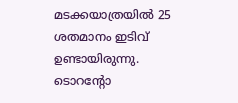മടക്കയാത്രയിൽ 25 ശതമാനം ഇടിവ് ഉണ്ടായിരുന്നു.
ടൊറന്റോ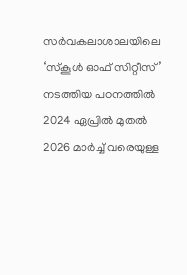സർവകലാശാലയിലെ ‘സ്കൂൾ ഓഫ് സിറ്റീസ്’ നടത്തിയ പഠനത്തിൽ 2024 ഏപ്രിൽ മുതൽ 2026 മാർച്ച് വരെയുള്ള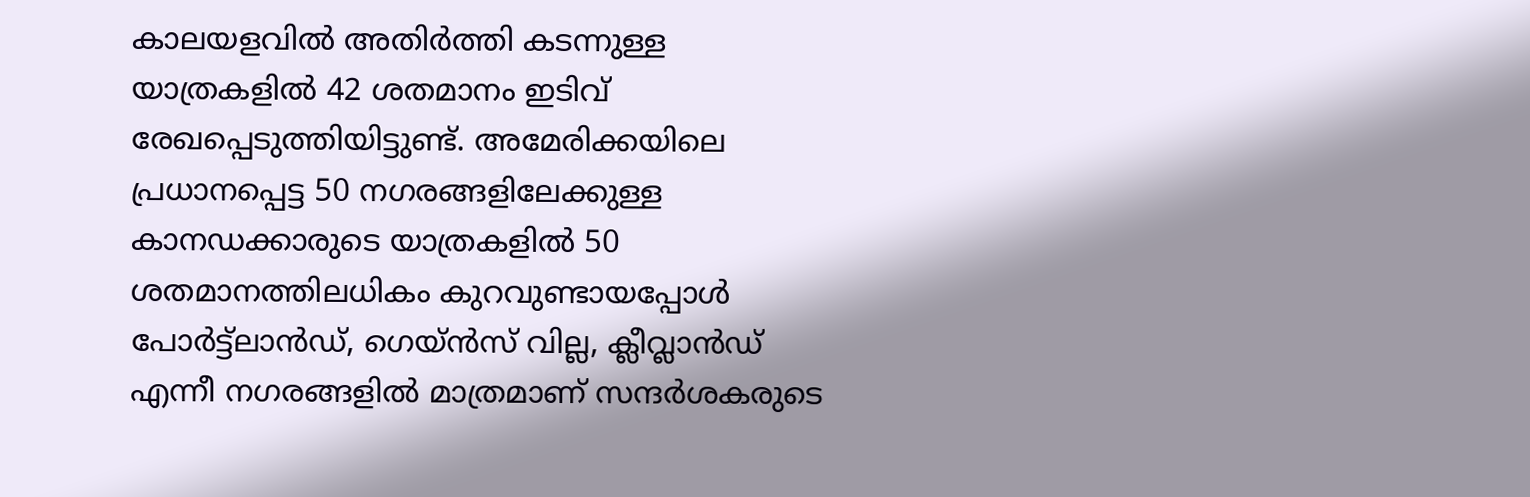കാലയളവിൽ അതിർത്തി കടന്നുള്ള യാത്രകളിൽ 42 ശതമാനം ഇടിവ് രേഖപ്പെടുത്തിയിട്ടുണ്ട്. അമേരിക്കയിലെ പ്രധാനപ്പെട്ട 50 നഗരങ്ങളിലേക്കുള്ള കാനഡക്കാരുടെ യാത്രകളിൽ 50 ശതമാനത്തിലധികം കുറവുണ്ടായപ്പോൾ പോർട്ട്ലാൻഡ്, ഗെയ്ൻസ് വില്ല, ക്ലീവ്ലാൻഡ് എന്നീ നഗരങ്ങളിൽ മാത്രമാണ് സന്ദർശകരുടെ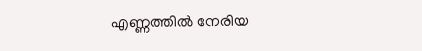എണ്ണത്തിൽ നേരിയ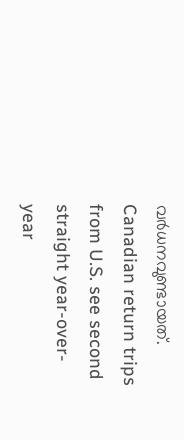വർധനവുണ്ടായത്.
Canadian return trips from U.S. see second straight year-over-year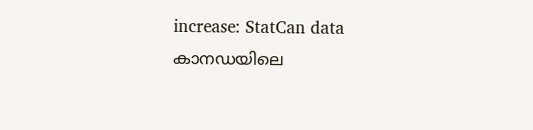increase: StatCan data
കാനഡയിലെ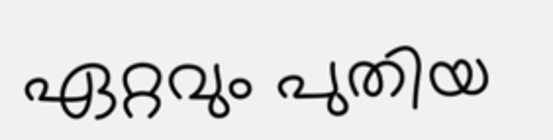ഏറ്റവും പുതിയ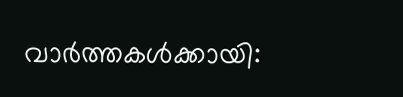വാർത്തകൾക്കായി: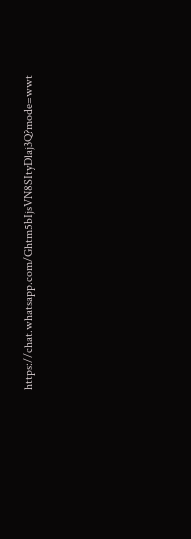https://chat.whatsapp.com/Ghtm5bIjsVN8SItyDlaj3Q?mode=wwt